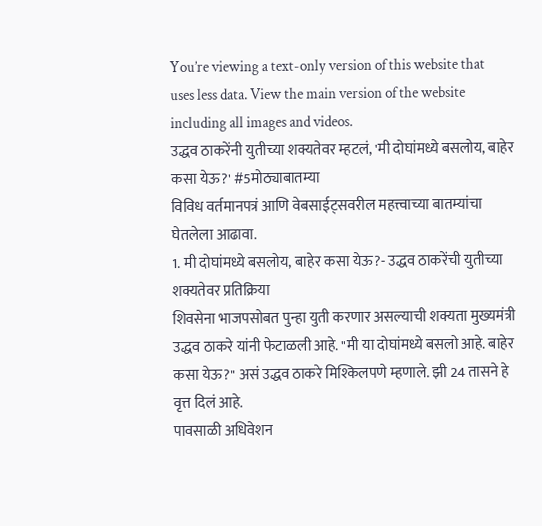You’re viewing a text-only version of this website that uses less data. View the main version of the website including all images and videos.
उद्धव ठाकरेंनी युतीच्या शक्यतेवर म्हटलं, 'मी दोघांमध्ये बसलोय, बाहेर कसा येऊ?' #5मोठ्याबातम्या
विविध वर्तमानपत्रं आणि वेबसाईट्सवरील महत्त्वाच्या बातम्यांचा घेतलेला आढावा.
1. मी दोघांमध्ये बसलोय, बाहेर कसा येऊ?- उद्धव ठाकरेंची युतीच्या शक्यतेवर प्रतिक्रिया
शिवसेना भाजपसोबत पुन्हा युती करणार असल्याची शक्यता मुख्यमंत्री उद्धव ठाकरे यांनी फेटाळली आहे. "मी या दोघांमध्ये बसलो आहे. बाहेर कसा येऊ?" असं उद्धव ठाकरे मिश्किलपणे म्हणाले. झी 24 तासने हे वृत्त दिलं आहे.
पावसाळी अधिवेशन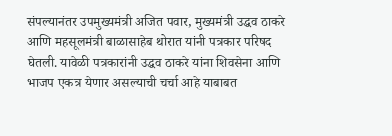संपल्यानंतर उपमुख्यमंत्री अजित पवार, मुख्यमंत्री उद्धव ठाकरे आणि महसूलमंत्री बाळासाहेब थोरात यांनी पत्रकार परिषद घेतली. यावेळी पत्रकारांनी उद्धव ठाकरे यांना शिवसेना आणि भाजप एकत्र येणार असल्याची चर्चा आहे याबाबत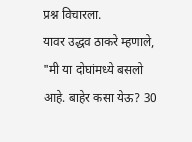प्रश्न विचारला.
यावर उद्धव ठाकरे म्हणाले, "मी या दोघांमध्ये बसलो आहे. बाहेर कसा येऊ? 30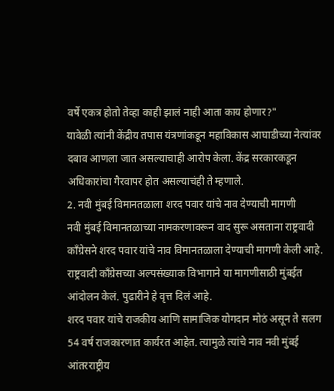वर्षे एकत्र होतो तेव्हा काही झालं नाही आता काय होणार?"
यावेळी त्यांनी केंद्रीय तपास यंत्रणांकडून महाविकास आघाडीच्या नेत्यांवर दबाव आणला जात असल्याचाही आरोप केला. केंद्र सरकारकडून अधिकारांचा गैरवापर होत असल्याचंही ते म्हणाले.
2. नवी मुंबई विमानतळाला शरद पवार यांचे नाव देण्याची मागणी
नवी मुंबई विमानतळाच्या नामकरणावरून वाद सुरू असताना राष्ट्रवादी काँग्रेसने शरद पवार यांचे नाव विमानतळाला देण्याची मागणी केली आहे. राष्ट्रवादी काँग्रेसच्या अल्पसंख्याक विभागाने या मागणीसाठी मुंबईत आंदोलन केलं. पुढारीने हे वृत्त दिलं आहे.
शरद पवार यांचे राजकीय आणि सामाजिक योगदान मोठं असून ते सलग 54 वर्ष राजकारणात कार्यरत आहेत. त्यामुळे त्यांचे नाव नवी मुंबई आंतरराष्ट्रीय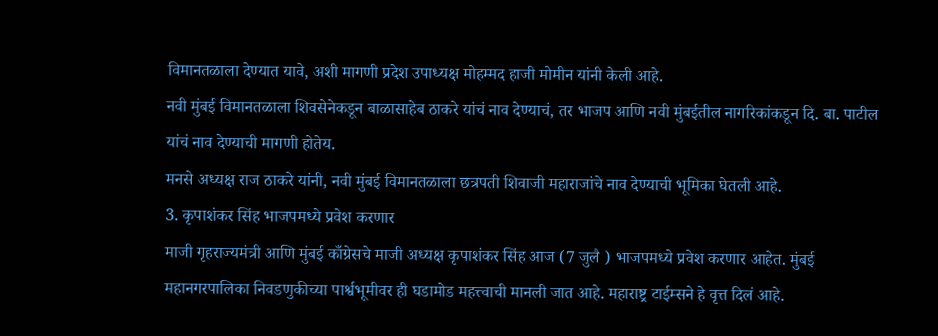विमानतळाला देण्यात यावे, अशी मागणी प्रदेश उपाध्यक्ष मोहम्मद हाजी मोमीन यांनी केली आहे.
नवी मुंबई विमानतळाला शिवसेनेकडून बाळासाहेब ठाकरे यांचं नाव देण्याचं, तर भाजप आणि नवी मुंबईतील नागरिकांकडून दि. बा. पाटील यांचं नाव देण्याची मागणी होतेय.
मनसे अध्यक्ष राज ठाकरे यांनी, नवी मुंबई विमानतळाला छत्रपती शिवाजी महाराजांचे नाव देण्याची भूमिका घेतली आहे.
3. कृपाशंकर सिंह भाजपमध्ये प्रवेश करणार
माजी गृहराज्यमंत्री आणि मुंबई काँग्रेसचे माजी अध्यक्ष कृपाशंकर सिंह आज (7 जुलै ) भाजपमध्ये प्रवेश करणार आहेत. मुंबई महानगरपालिका निवडणुकीच्या पार्श्वभूमीवर ही घडामोड महत्त्वाची मानली जात आहे. महाराष्ट्र टाईम्सने हे वृत्त दिलं आहे.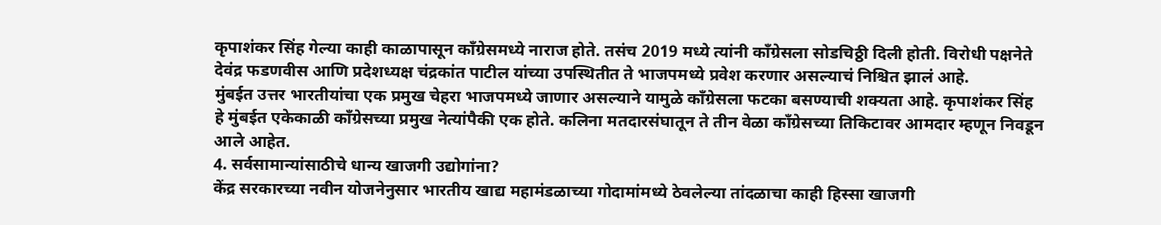कृपाशंकर सिंह गेल्या काही काळापासून काँग्रेसमध्ये नाराज होते. तसंच 2019 मध्ये त्यांनी काँग्रेसला सोडचिठ्ठी दिली होती. विरोधी पक्षनेते देवंद्र फडणवीस आणि प्रदेशध्यक्ष चंद्रकांत पाटील यांच्या उपस्थितीत ते भाजपमध्ये प्रवेश करणार असल्याचं निश्चित झालं आहे.
मुंबईत उत्तर भारतीयांचा एक प्रमुख चेहरा भाजपमध्ये जाणार असल्याने यामुळे काँग्रेसला फटका बसण्याची शक्यता आहे. कृपाशंकर सिंह हे मुंबईत एकेकाळी काँग्रेसच्या प्रमुख नेत्यांपैकी एक होते. कलिना मतदारसंघातून ते तीन वेळा काँग्रेसच्या तिकिटावर आमदार म्हणून निवडून आले आहेत.
4. सर्वसामान्यांसाठीचे धान्य खाजगी उद्योगांना?
केंद्र सरकारच्या नवीन योजनेनुसार भारतीय खाद्य महामंडळाच्या गोदामांमध्ये ठेवलेल्या तांदळाचा काही हिस्सा खाजगी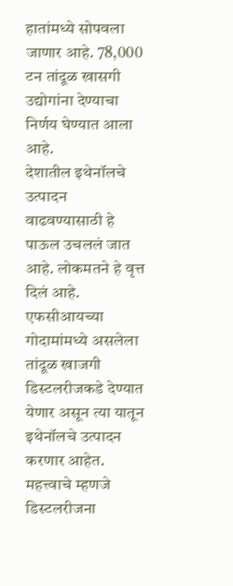हातांमध्ये सोपवला जाणार आहे. 78,000 टन तांदूळ खासगी उद्योगांना देण्याचा निर्णय घेण्यात आला आहे.
देशातील इथेनॉलचे उत्पादन वाढवण्यासाठी हे पाऊल उचललं जात आहे. लोकमतने हे वृत्त दिलं आहे.
एफसीआयच्या गोदामांमध्ये असलेला तांदूळ खाजगी डिस्टलरीजकडे देण्यात येणार असून त्या यातून इथेनॉलचे उत्पादन करणार आहेत. महत्त्वाचे म्हणजे डिस्टलरीजना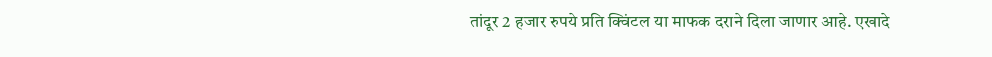तांदूर 2 हजार रुपये प्रति क्विंटल या माफक दराने दिला जाणार आहे. एखादे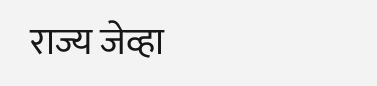राज्य जेव्हा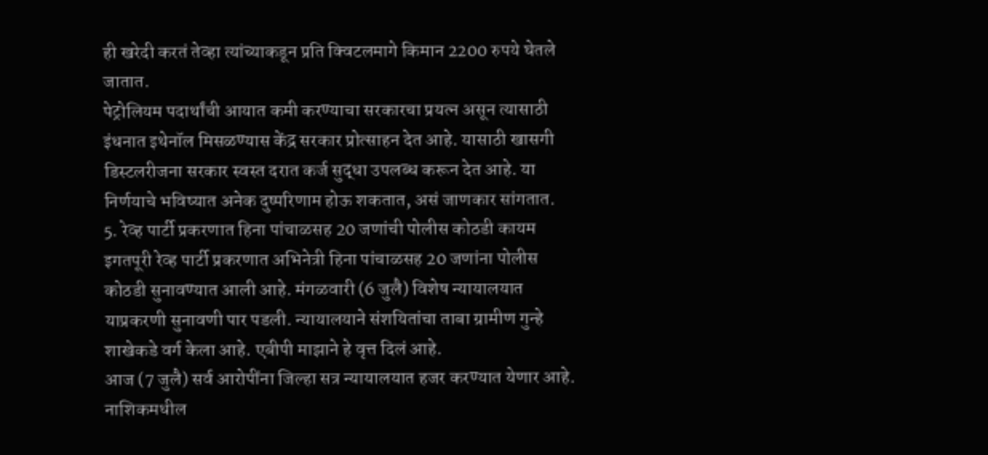ही खरेदी करतं तेव्हा त्यांच्याकडून प्रति क्विटलमागे किमान 2200 रुपये घेतले जातात.
पेट्रोलियम पदार्थांची आयात कमी करण्याचा सरकारचा प्रयत्न असून त्यासाठी इंधनात इथेनॉल मिसळण्यास केंद्र सरकार प्रोत्साहन देत आहे. यासाठी खासगी डिस्टलरीजना सरकार स्वस्त दरात कर्ज सुद्धा उपलब्ध करून देत आहे. या निर्णयाचे भविष्यात अनेक दुष्परिणाम होऊ शकतात, असं जाणकार सांगतात.
5. रेव्ह पार्टी प्रकरणात हिना पांचाळसह 20 जणांची पोलीस कोठडी कायम
इगतपूरी रेव्ह पार्टी प्रकरणात अभिनेत्री हिना पांचाळसह 20 जणांना पोलीस कोठडी सुनावण्यात आली आहे. मंगळवारी (6 जुलै) विशेष न्यायालयात याप्रकरणी सुनावणी पार पडली. न्यायालयाने संशयितांचा ताबा ग्रामीण गुन्हे शाखेकडे वर्ग केला आहे. एबीपी माझाने हे वृत्त दिलं आहे.
आज (7 जुलै) सर्व आरोपींना जिल्हा सत्र न्यायालयात हजर करण्यात येणार आहे. नाशिकमधील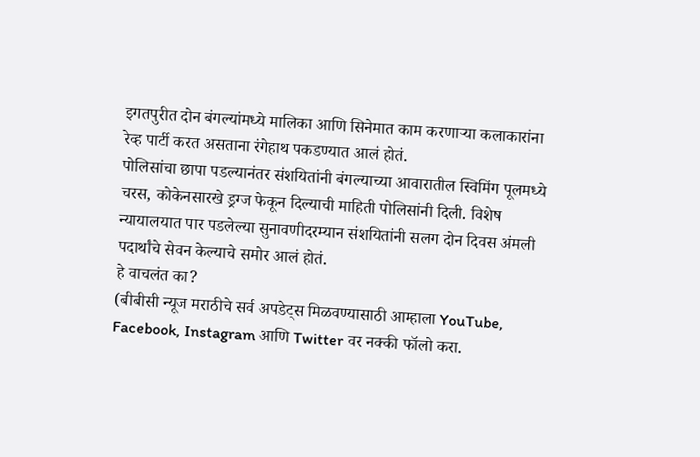इगतपुरीत दोन बंगल्यांमध्ये मालिका आणि सिनेमात काम करणाऱ्या कलाकारांना रेव्ह पार्टी करत असताना रंगेहाथ पकडण्यात आलं होतं.
पोलिसांचा छापा पडल्यानंतर संशयितांनी बंगल्याच्या आवारातील स्विमिंग पूलमध्ये चरस, कोकेनसारखे ड्रग्ज फेकून दिल्याची माहिती पोलिसांनी दिली. विशेष न्यायालयात पार पडलेल्या सुनावणीदरम्यान संशयितांनी सलग दोन दिवस अंमली पदार्थांचे सेवन केल्याचे समोर आलं होतं.
हे वाचलंत का?
(बीबीसी न्यूज मराठीचे सर्व अपडेट्स मिळवण्यासाठी आम्हाला YouTube, Facebook, Instagram आणि Twitter वर नक्की फॉलो करा.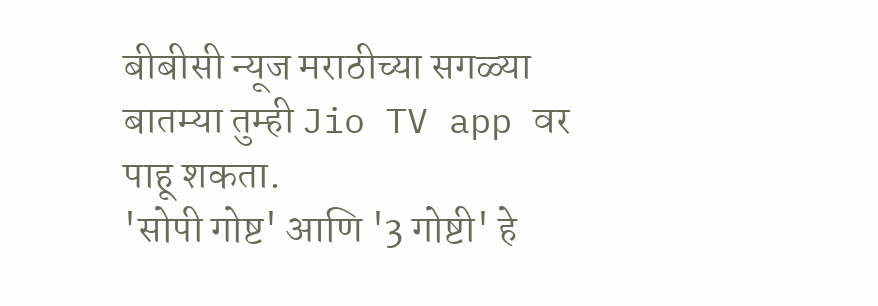बीबीसी न्यूज मराठीच्या सगळ्या बातम्या तुम्ही Jio TV app वर पाहू शकता.
'सोपी गोष्ट' आणि '3 गोष्टी' हे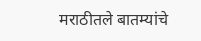मराठीतले बातम्यांचे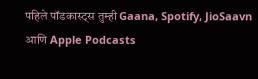पहिले पॉडकास्ट्स तुम्ही Gaana, Spotify, JioSaavn आणि Apple Podcasts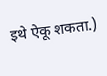इथे ऐकू शकता.)